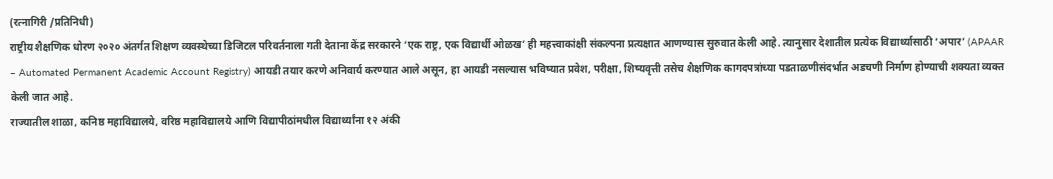(रत्नागिरी /प्रतिनिधी)
राष्ट्रीय शैक्षणिक धोरण २०२० अंतर्गत शिक्षण व्यवस्थेच्या डिजिटल परिवर्तनाला गती देताना केंद्र सरकारने ‘एक राष्ट्र, एक विद्यार्थी ओळख’ ही महत्त्वाकांक्षी संकल्पना प्रत्यक्षात आणण्यास सुरुवात केली आहे. त्यानुसार देशातील प्रत्येक विद्यार्थ्यासाठी ‘अपार’ (APAAR – Automated Permanent Academic Account Registry) आयडी तयार करणे अनिवार्य करण्यात आले असून, हा आयडी नसल्यास भविष्यात प्रवेश, परीक्षा, शिष्यवृत्ती तसेच शैक्षणिक कागदपत्रांच्या पडताळणीसंदर्भात अडचणी निर्माण होण्याची शक्यता व्यक्त केली जात आहे.
राज्यातील शाळा, कनिष्ठ महाविद्यालये, वरिष्ठ महाविद्यालये आणि विद्यापीठांमधील विद्यार्थ्यांना १२ अंकी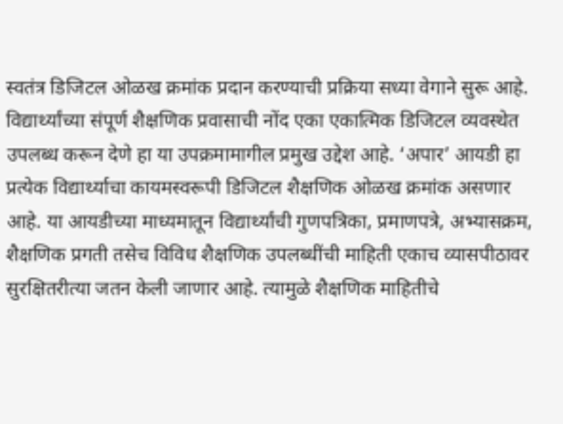स्वतंत्र डिजिटल ओळख क्रमांक प्रदान करण्याची प्रक्रिया सध्या वेगाने सुरू आहे. विद्यार्थ्यांच्या संपूर्ण शैक्षणिक प्रवासाची नोंद एका एकात्मिक डिजिटल व्यवस्थेत उपलब्ध करून देणे हा या उपक्रमामागील प्रमुख उद्देश आहे. ‘अपार’ आयडी हा प्रत्येक विद्यार्थ्याचा कायमस्वरूपी डिजिटल शैक्षणिक ओळख क्रमांक असणार आहे. या आयडीच्या माध्यमातून विद्यार्थ्यांची गुणपत्रिका, प्रमाणपत्रे, अभ्यासक्रम, शैक्षणिक प्रगती तसेच विविध शैक्षणिक उपलब्धींची माहिती एकाच व्यासपीठावर सुरक्षितरीत्या जतन केली जाणार आहे. त्यामुळे शैक्षणिक माहितीचे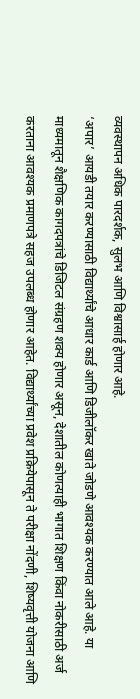व्यवस्थापन अधिक पारदर्शक, सुलभ आणि विश्वासार्ह होणार आहे.
‘अपार’ आयडी तयार करण्यासाठी विद्यार्थ्यांचे आधार कार्ड आणि डिजीलॉकर खाते जोडणे आवश्यक करण्यात आले आहे. या माध्यमातून शैक्षणिक कागदपत्रांचे डिजिटल संग्रहण शक्य होणार असून, देशातील कोणत्याही भागात शिक्षण किंवा नोकरीसाठी अर्ज करताना आवश्यक प्रमाणपत्रे सहज उपलब्ध होणार आहेत. विद्यार्थ्यांच्या प्रवेश प्रक्रियेपासून ते परीक्षा नोंदणी, शिष्यवृत्ती योजना आणि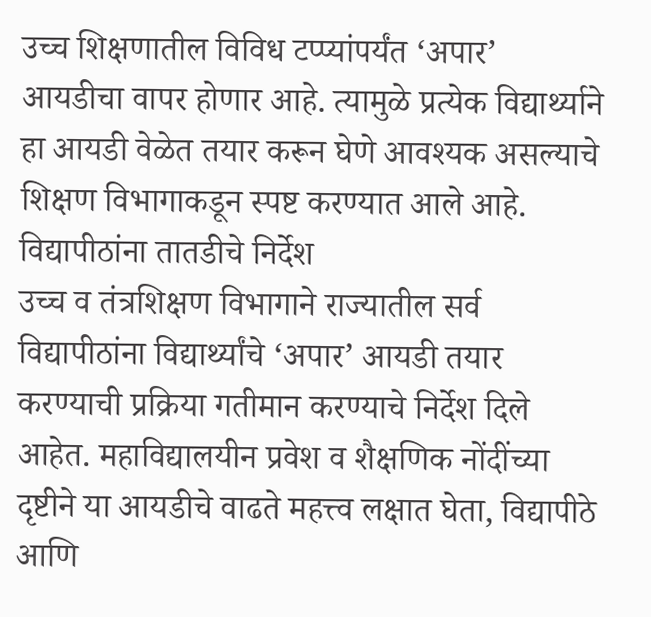उच्च शिक्षणातील विविध टप्प्यांपर्यंत ‘अपार’ आयडीचा वापर होणार आहे. त्यामुळे प्रत्येक विद्यार्थ्याने हा आयडी वेळेत तयार करून घेणे आवश्यक असल्याचे शिक्षण विभागाकडून स्पष्ट करण्यात आले आहे.
विद्यापीठांना तातडीचे निर्देश
उच्च व तंत्रशिक्षण विभागाने राज्यातील सर्व विद्यापीठांना विद्यार्थ्यांचे ‘अपार’ आयडी तयार करण्याची प्रक्रिया गतीमान करण्याचे निर्देश दिले आहेत. महाविद्यालयीन प्रवेश व शैक्षणिक नोंदींच्या दृष्टीने या आयडीचे वाढते महत्त्व लक्षात घेता, विद्यापीठे आणि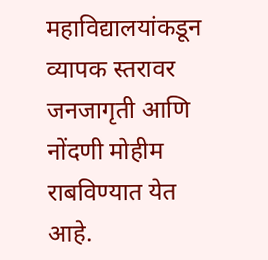महाविद्यालयांकडून व्यापक स्तरावर जनजागृती आणि नोंदणी मोहीम राबविण्यात येत आहे.